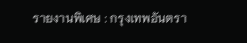รายงานพิเศษ : กรุงเทพอันตรา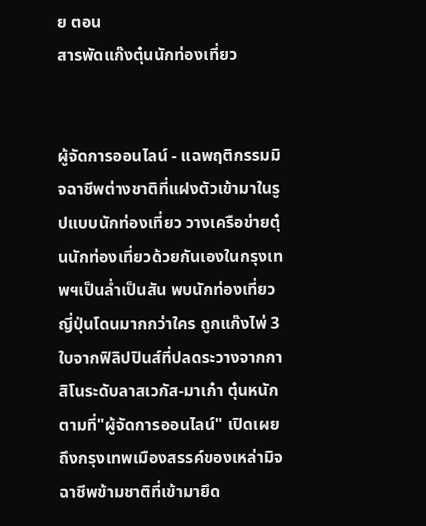ย ตอน
สารพัดแก๊งตุ๋นนักท่องเที่ยว


ผู้จัดการออนไลน์ - แฉพฤติกรรมมิจฉาชีพต่างชาติที่แฝงตัวเข้ามาในรูปแบบนักท่องเที่ยว วางเครือข่ายตุ๋นนักท่องเที่ยวด้วยกันเองในกรุงเทพฯเป็นล่ำเป็นสัน พบนักท่องเที่ยวญี่ปุ่นโดนมากกว่าใคร ถูกแก๊งไพ่ 3 ใบจากฟิลิปปินส์ที่ปลดระวางจากกาสิโนระดับลาสเวกัส-มาเก๋า ตุ๋นหนัก
ตามที่"ผู้จัดการออนไลน์" เปิดเผยถึงกรุงเทพเมืองสรรค์ของเหล่ามิจฉาชีพข้ามชาติที่เข้ามายึด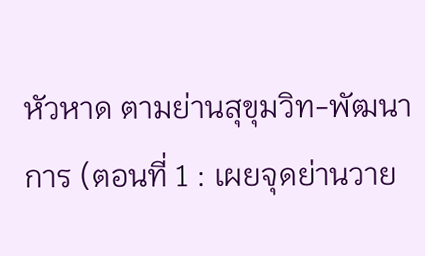หัวหาด ตามย่านสุขุมวิท-พัฒนาการ (ตอนที่ 1 : เผยจุดย่านวาย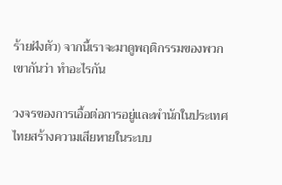ร้ายฝังตัว) จากนี้เราจะมาดูพฤติกรรมของพวกเขากันว่า ทำอะไรกัน

วงจรของการเอื้อต่อการอยู่และพำนักในประเทศไทยสร้างความเสียหายในระบบ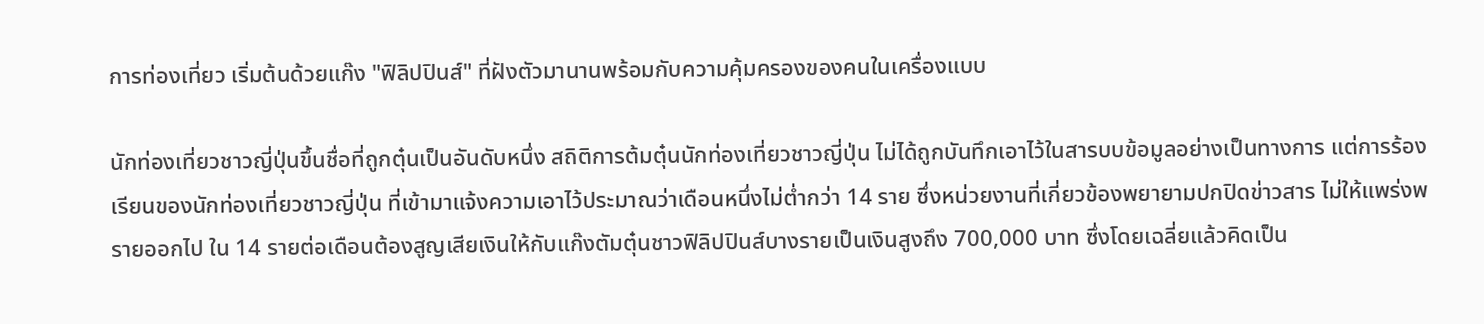การท่องเที่ยว เริ่มต้นด้วยแก๊ง "ฟิลิปปินส์" ที่ฝังตัวมานานพร้อมกับความคุ้มครองของคนในเครื่องแบบ

นักท่องเที่ยวชาวญี่ปุ่นขึ้นชื่อที่ถูกตุ๋นเป็นอันดับหนึ่ง สถิติการต้มตุ๋นนักท่องเที่ยวชาวญี่ปุ่น ไม่ได้ถูกบันทึกเอาไว้ในสารบบข้อมูลอย่างเป็นทางการ แต่การร้องเรียนของนักท่องเที่ยวชาวญี่ปุ่น ที่เข้ามาแจ้งความเอาไว้ประมาณว่าเดือนหนึ่งไม่ต่ำกว่า 14 ราย ซึ่งหน่วยงานที่เกี่ยวข้องพยายามปกปิดข่าวสาร ไม่ให้แพร่งพรายออกไป ใน 14 รายต่อเดือนต้องสูญเสียเงินให้กับแก๊งตัมตุ๋นชาวฟิลิปปินส์บางรายเป็นเงินสูงถึง 700,000 บาท ซึ่งโดยเฉลี่ยแล้วคิดเป็น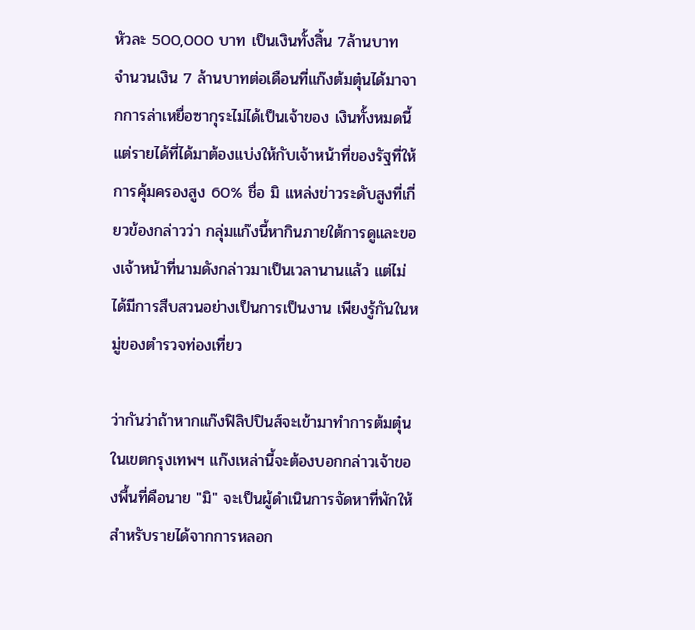หัวละ 500,000 บาท เป็นเงินทั้งสิ้น 7ล้านบาท
จำนวนเงิน 7 ล้านบาทต่อเดือนที่แก๊งต้มตุ๋นได้มาจากการล่าเหยื่อซากุระไม่ได้เป็นเจ้าของ เงินทั้งหมดนี้ แต่รายได้ที่ได้มาต้องแบ่งให้กับเจ้าหน้าที่ของรัฐที่ให้การคุ้มครองสูง 60% ชื่อ มิ แหล่งข่าวระดับสูงที่เกี่ยวข้องกล่าวว่า กลุ่มแก๊งนี้หากินภายใต้การดูและของเจ้าหน้าที่นามดังกล่าวมาเป็นเวลานานแล้ว แต่ไม่ได้มีการสืบสวนอย่างเป็นการเป็นงาน เพียงรู้กันในหมู่ของตำรวจท่องเที่ยว

ว่ากันว่าถ้าหากแก๊งฟิลิปปินส์จะเข้ามาทำการต้มตุ๋นในเขตกรุงเทพฯ แก๊งเหล่านี้จะต้องบอกกล่าวเจ้าของพื้นที่คือนาย "มิ" จะเป็นผู้ดำเนินการจัดหาที่พักให้ สำหรับรายได้จากการหลอก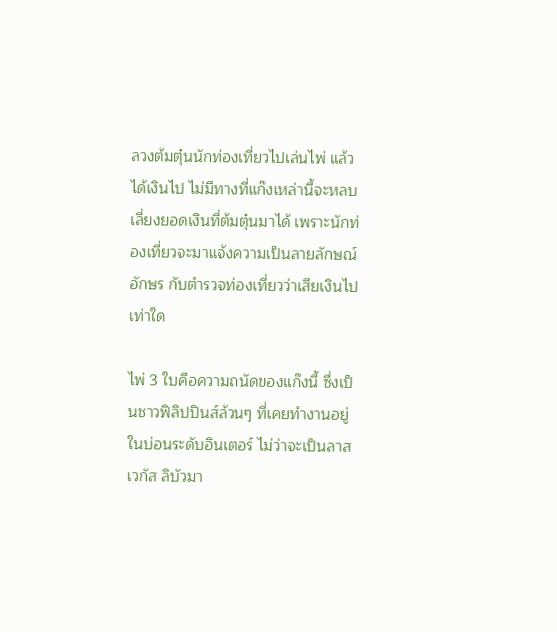ลวงต้มตุ๋นนักท่องเที่ยวไปเล่นไพ่ แล้วได้เงินไป ไม่มีทางที่แก๊งเหล่านี้จะหลบเลี่ยงยอดเงินที่ต้มตุ๋นมาได้ เพราะนักท่องเที่ยวจะมาแจ้งความเป็นลายลักษณ์อักษร กับตำรวจท่องเที่ยวว่าเสียเงินไปเท่าใด

ไพ่ 3 ใบคือความถนัดของแก๊งนี้ ซึ่งเป็นชาวฟิลิปปินส์ล้วนๆ ที่เคยทำงานอยู่ในบ่อนระดับอินเตอร์ ไม่ว่าจะเป็นลาสเวกัส ลิบัวมา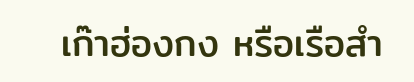เก๊าฮ่องกง หรือเรือสำ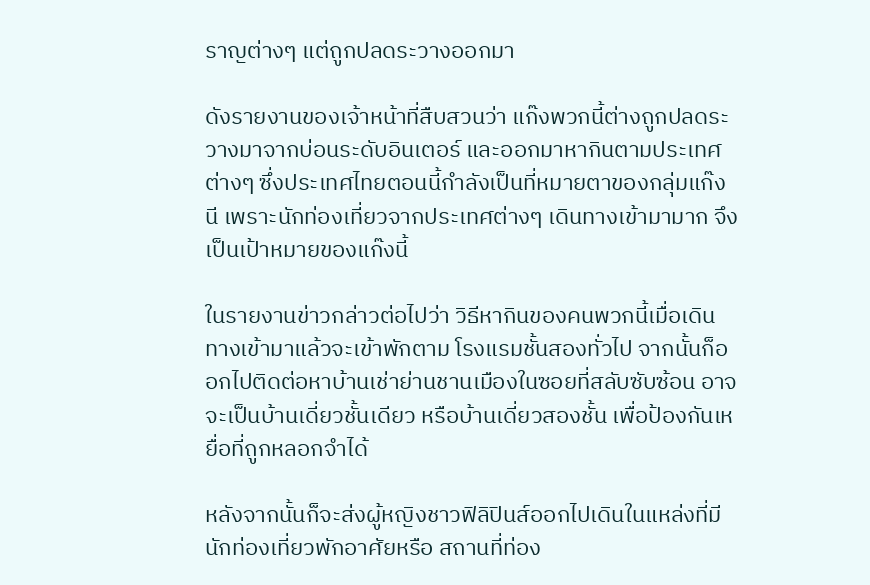ราญต่างๆ แต่ถูกปลดระวางออกมา

ดังรายงานของเจ้าหน้าที่สืบสวนว่า แก๊งพวกนี้ต่างถูกปลดระวางมาจากบ่อนระดับอินเตอร์ และออกมาหากินตามประเทศต่างๆ ซึ่งประเทศไทยตอนนี้กำลังเป็นที่หมายตาของกลุ่มแก๊งนี เพราะนักท่องเที่ยวจากประเทศต่างๆ เดินทางเข้ามามาก จึงเป็นเป้าหมายของแก๊งนี้

ในรายงานข่าวกล่าวต่อไปว่า วิธีหากินของคนพวกนี้เมื่อเดินทางเข้ามาแล้วจะเข้าพักตาม โรงแรมชั้นสองทั่วไป จากนั้นก็ออกไปติดต่อหาบ้านเช่าย่านชานเมืองในซอยที่สลับซับซ้อน อาจจะเป็นบ้านเดี่ยวชั้นเดียว หรือบ้านเดี่ยวสองชั้น เพื่อป้องกันเหยื่อที่ถูกหลอกจำได้

หลังจากนั้นก็จะส่งผู้หญิงชาวฟิลิปินส์ออกไปเดินในแหล่งที่มีนักท่องเที่ยวพักอาศัยหรือ สถานที่ท่อง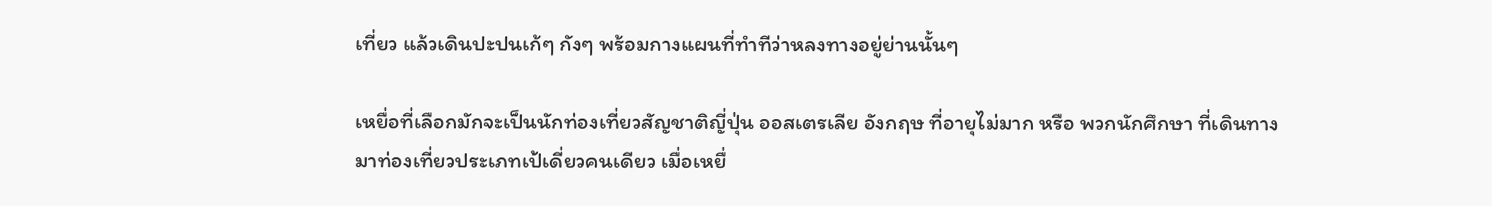เที่ยว แล้วเดินปะปนเก้ๆ กังๆ พร้อมกางแผนที่ทำทีว่าหลงทางอยู่ย่านนั้นๆ

เหยื่อที่เลือกมักจะเป็นนักท่องเที่ยวสัญชาติญี่ปุ่น ออสเตรเลีย อังกฤษ ที่อายุไม่มาก หรือ พวกนักศึกษา ที่เดินทางมาท่องเที่ยวประเภทเป้เดี่ยวคนเดียว เมื่อเหยื่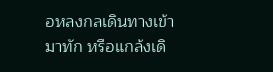อหลงกลเดินทางเข้ามาทัก หรือแกล้งเดิ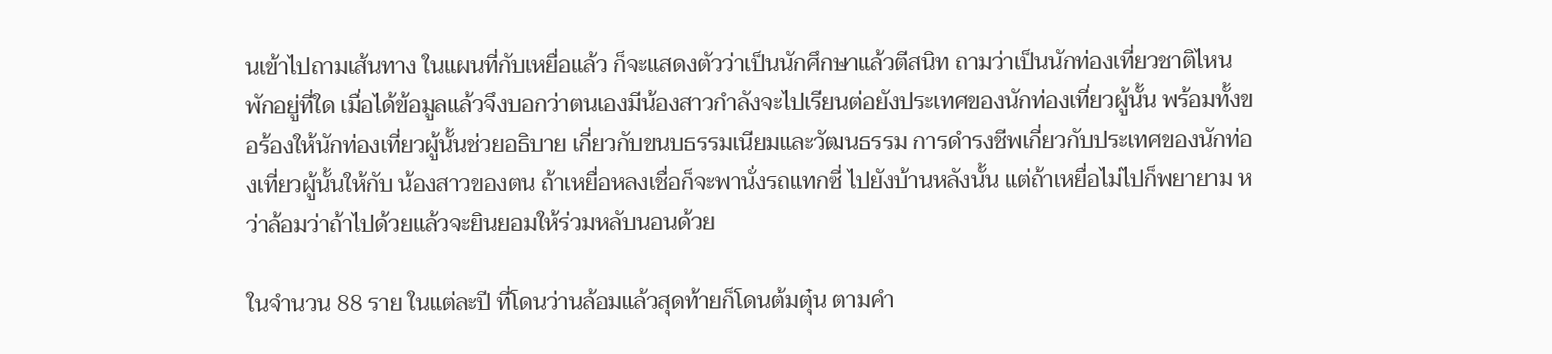นเข้าไปถามเส้นทาง ในแผนที่กับเหยื่อแล้ว ก็จะแสดงตัวว่าเป็นนักศึกษาแล้วตีสนิท ถามว่าเป็นนักท่องเที่ยวชาติไหน พักอยู่ที่ใด เมื่อได้ข้อมูลแล้วจึงบอกว่าตนเองมีน้องสาวกำลังจะไปเรียนต่อยังประเทศของนักท่องเที่ยวผู้นั้น พร้อมทั้งขอร้องให้นักท่องเที่ยวผู้นั้นช่วยอธิบาย เกี่ยวกับขนบธรรมเนียมและวัฒนธรรม การดำรงชีพเกี่ยวกับประเทศของนักท่องเที่ยวผู้นั้นให้กับ น้องสาวของตน ถ้าเหยื่อหลงเชื่อก็จะพานั่งรถแทกซี่ ไปยังบ้านหลังนั้น แต่ถ้าเหยื่อไม่ไปก็พยายาม หว่าล้อมว่าถ้าไปด้วยแล้วจะยินยอมให้ร่วมหลับนอนด้วย

ในจำนวน 88 ราย ในแต่ละปี ที่โดนว่านล้อมแล้วสุดท้ายก็โดนต้มตุ๋น ตามคำ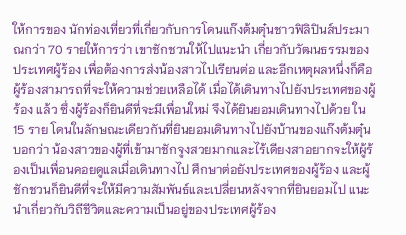ให้การของ นักท่องเที่ยวที่เกี่ยวกับการโดนแก๊งต้มตุ๋นชาวฟิลิปินส์ประมาณกว่า 70 รายให้การว่า เขาชักชวนให้ไปแนะนำ เกี่ยวกับวัฒนธรรมของประเทศผู้ร้อง เพื่อต้องการส่งน้องสาวไปเรียนต่อ และอีกเหตุผลหนึ่งก็คือ ผู้ร้องสามารถที่จะให้ความช่วยเหลือได้ เมื่อได้เดินทางไปยังประเทศของผู้ร้อง แล้ว ซึ่งผู้ร้องก็ยินดีที่จะมีเพื่อนใหม่ จึงได้ยินยอมเดินทางไปด้วย ใน15 ราย โดนในลักษณะเดียวกันที่ยินยอมเดินทางไปยังบ้านของแก๊งต้มตุ๋นบอกว่า น้องสาวของผู้ที่เข้ามาชักจูงสวยมากและไร้เดียงสาอยากจะให้ผู้ร้องเป็นเพื่อนคอยดูแลเมื่อเดินทางไป ศึกษาต่อยังประเทศของผู้ร้อง และผู้ชักชวนก็ยินดีที่จะให้มีความสัมพันธ์และเปลี่ยนหลังจากที่ยินยอมไป แนะนำเกี่ยวกับวิถีชีวิตและความเป็นอยู่ของประเทศผู้ร้อง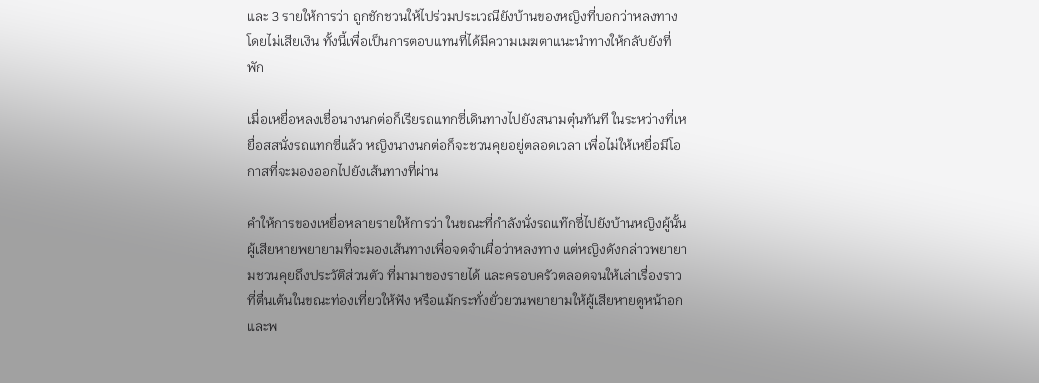และ 3 รายให้การว่า ถูกชักชวนให้ไปร่วมประเวณียังบ้านของหญิงที่บอกว่าหลงทาง โดยไม่เสียเงิน ทั้งนี้เพื่อเป็นการตอบแทนที่ได้มีความเมฆตาแนะนำทางให้กลับยังที่พัก

เมื่อเหยื่อหลงเชื่อนางนกต่อก็เรียรถแทกซี่เดินทางไปยังสนามตุ๋นทันที ในระหว่างที่เหยื่อสสนั่งรถแทกซี่แล้ว หญิงนางนกต่อก็จะชวนคุยอยู่ตลอดเวลา เพื่อไม่ให้เหยื่อมีโอกาสที่จะมองออกไปยังเส้นทางที่ผ่าน

คำให้การของเหยื่อหลายรายให้การว่า ในขณะที่กำลังนั่งรถแท๊กซี่ไปยังบ้านหญิงผู้นั้น ผู้เสียหายพยายามที่จะมองเส้นทางเพื่อจดจำเผื่อว่าหลงทาง แต่หญิงดังกล่าวพยายามชวนคุยถึงประวัติส่วนตัว ที่มามาของรายได้ และครอบครัวตลอดจนให้เล่าเรื่องราวที่ตื่นเต้นในขณะท่องเที่ยวให้ฟัง หรือแม้กระทั่งยั่วยวนพยายามให้ผู้เสียหายดูหน้าอกและพ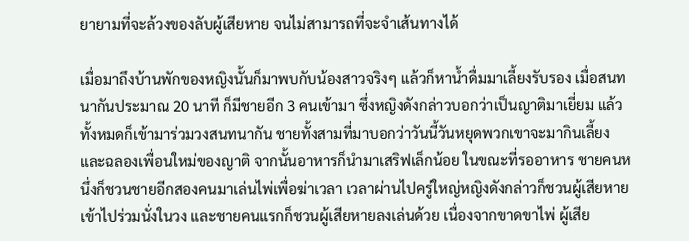ยายามที่จะล้วงของลับผู้เสียหาย จนไม่สามารถที่จะจำเส้นทางได้

เมื่อมาถึงบ้านพักของหญิงนั้นก็มาพบกับน้องสาวจริงๆ แล้วก็หาน้ำดื่มมาเลี้ยงรับรอง เมื่อสนทนากันประมาณ 20 นาที ก็มีชายอีก 3 คนเข้ามา ซึ่งหญิงดังกล่าวบอกว่าเป็นญาติมาเยี่ยม แล้วทั้งหมดก็เข้ามาร่วมวงสนทนากัน ชายทั้งสามที่มาบอกว่าวันนี้วันหยุดพวกเขาจะมากินเลี้ยงและฉลองเพื่อนใหม่ของญาติ จากนั้นอาหารก็นำมาเสริฟเล็กน้อย ในขณะที่รออาหาร ชายคนหนึ่งก็ชวนชายอีกสองคนมาเล่นไพ่เพื่อฆ่าเวลา เวลาผ่านไปครู่ใหญ่หญิงดังกล่าวก็ชวนผู้เสียหายเข้าไปร่วมนั่งในวง และชายคนแรกก็ชวนผู้เสียหายลงเล่นด้วย เนื่องจากขาดขาไพ่ ผู้เสีย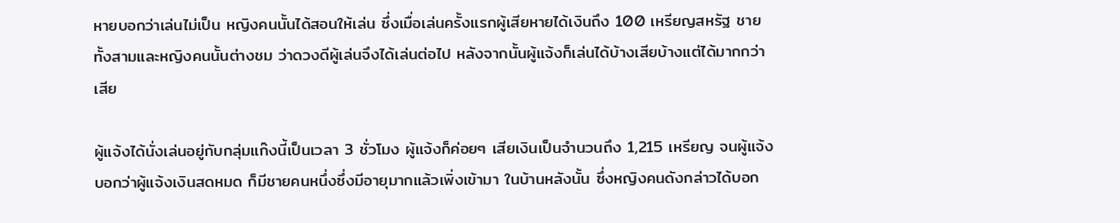หายบอกว่าเล่นไม่เป็น หญิงคนนั้นได้สอนให้เล่น ซึ่งเมื่อเล่นครั้งแรกผู้เสียหายได้เงินถึง 100 เหรียญสหรัฐ ชายทั้งสามและหญิงคนนั้นต่างชม ว่าดวงดีผู้เล่นจึงได้เล่นต่อไป หลังจากนั้นผู้แจ้งก็เล่นได้บ้างเสียบ้างแต่ได้มากกว่าเสีย

ผู้แจ้งได้นั่งเล่นอยู่กับกลุ่มแก๊งนี้เป็นเวลา 3 ชั่วโมง ผู้แจ้งก็ค่อยๆ เสียเงินเป็นจำนวนถึง 1,215 เหรียญ จนผู้แจ้งบอกว่าผู้แจ้งเงินสดหมด ก็มีชายคนหนึ่งซึ่งมีอายุมากแล้วเพิ่งเข้ามา ในบ้านหลังนั้น ซึ่งหญิงคนดังกล่าวได้บอก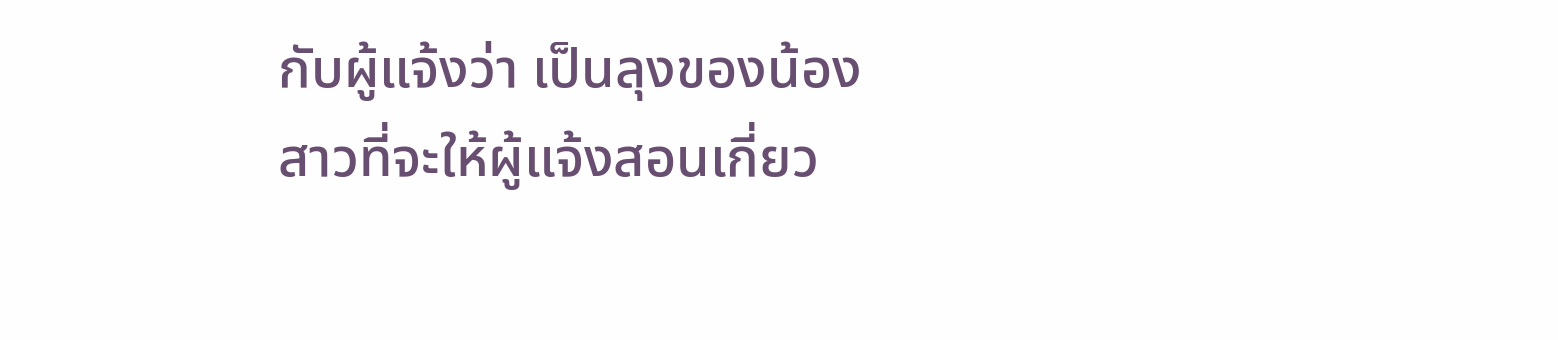กับผู้แจ้งว่า เป็นลุงของน้องสาวที่จะให้ผู้แจ้งสอนเกี่ยว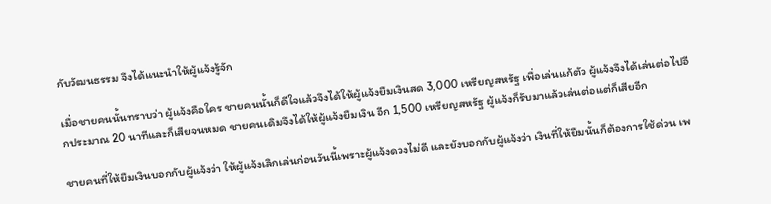กับวัฒนธรรม จึงได้แนะนำให้ผู้แจ้งรู้จัก

เมื่อชายคนนั้นทราบว่า ผู้แจ้งคือใคร ชายคนนั้นก็ดีใจแล้วจึงได้ให้ผู้แจ้งยืมเงินสด 3,000 เหรียญสหรัฐ เพื่อเล่นแก้ตัว ผู้แจ้งจึงได้เล่นต่อไปอีกประมาณ 20 นาทีและก็เสียจนหมด ชายคนเดิมจึงได้ให้ผู้แจ้งยืมเงิน อีก 1,500 เหรียญสหรัฐ ผู้แจ้งก็รับมาแล้วเล่นต่อแต่ก็เสียอีก

ชายคนที่ให้ยืมเงินบอกกับผู้แจ้งว่า ให้ผู้แจ้งเลิกเล่นก่อนวันนี้เพราะผู้แจ้งดวงไม่ดี และยังบอกกับผู้แจ้งว่า เงินที่ให้ยืมนั้นก็ต้องการใช้ด่วน เพ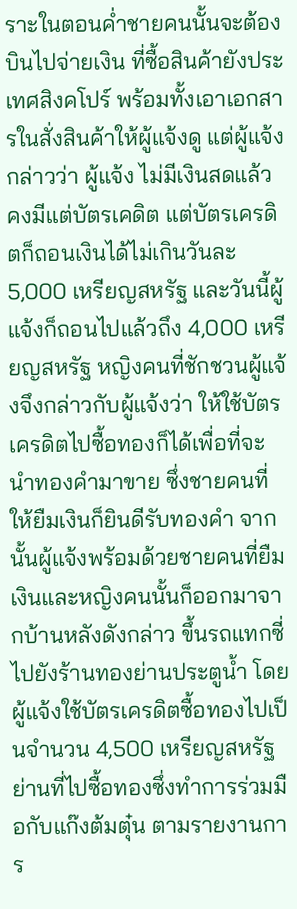ราะในตอนค่ำชายคนนั้นจะต้องบินไปจ่ายเงิน ที่ซื้อสินค้ายังประเทศสิงคโปร์ พร้อมทั้งเอาเอกสารในสั่งสินค้าให้ผู้แจ้งดู แต่ผู้แจ้งกล่าวว่า ผู้แจ้ง ไม่มีเงินสดแล้ว คงมีแต่บัตรเคดิต แต่บัตรเครดิตก็ถอนเงินได้ไม่เกินวันละ 5,000 เหรียญสหรัฐ และวันนี้ผู้แจ้งก็ถอนไปแล้วถึง 4,000 เหรียญสหรัฐ หญิงคนที่ชักชวนผู้แจ้งจึงกล่าวกับผู้แจ้งว่า ให้ใช้บัตรเครดิตไปซื้อทองก็ได้เพื่อที่จะนำทองคำมาขาย ซึ่งชายคนที่ให้ยืมเงินก็ยินดีรับทองคำ จากนั้นผู้แจ้งพร้อมด้วยชายคนที่ยืมเงินและหญิงคนนั้นก็ออกมาจากบ้านหลังดังกล่าว ขึ้นรถแทกซี่ไปยังร้านทองย่านประตูน้ำ โดยผู้แจ้งใช้บัตรเครดิตซื้อทองไปเป็นจำนวน 4,500 เหรียญสหรัฐ ย่านที่ไปซื้อทองซึ่งทำการร่วมมือกับแก๊งต้มตุ๋น ตามรายงานการ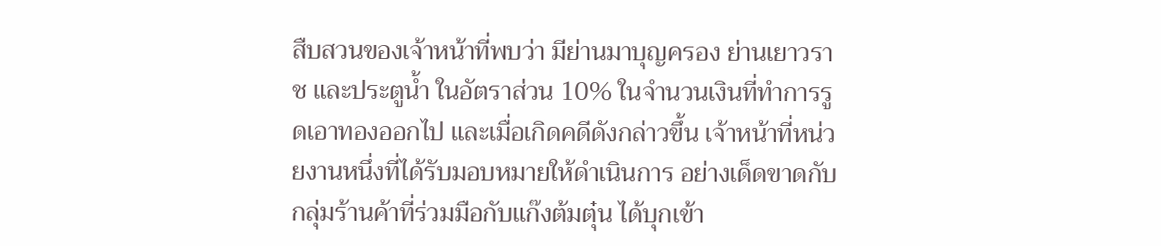สืบสวนของเจ้าหน้าที่พบว่า มีย่านมาบุญครอง ย่านเยาวราช และประตูน้ำ ในอัตราส่วน 10% ในจำนวนเงินที่ทำการรูดเอาทองออกไป และเมื่อเกิดคดีดังกล่าวขึ้น เจ้าหน้าที่หน่วยงานหนึ่งที่ได้รับมอบหมายให้ดำเนินการ อย่างเด็ดขาดกับกลุ่มร้านค้าที่ร่วมมือกับแก๊งต้มตุ๋น ได้บุกเข้า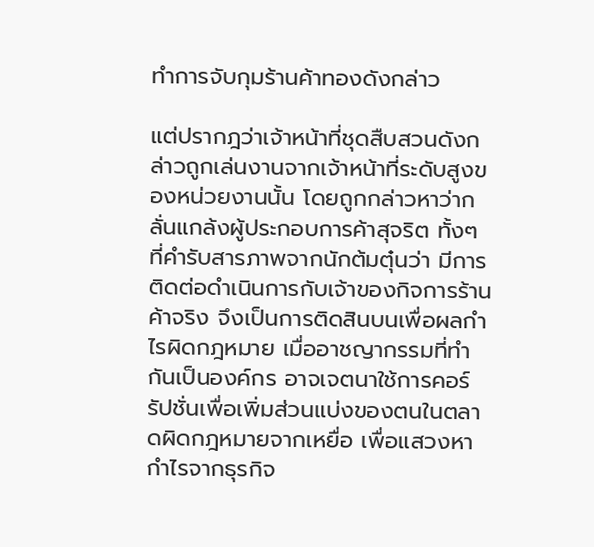ทำการจับกุมร้านค้าทองดังกล่าว

แต่ปรากฎว่าเจ้าหน้าที่ชุดสืบสวนดังกล่าวถูกเล่นงานจากเจ้าหน้าที่ระดับสูงของหน่วยงานนั้น โดยถูกกล่าวหาว่ากลั่นแกล้งผู้ประกอบการค้าสุจริต ทั้งๆ ที่คำรับสารภาพจากนักต้มตุ๋นว่า มีการติดต่อดำเนินการกับเจ้าของกิจการร้านค้าจริง จึงเป็นการติดสินบนเพื่อผลกำไรผิดกฎหมาย เมื่ออาชญากรรมที่ทำกันเป็นองค์กร อาจเจตนาใช้การคอร์รัปชั่นเพื่อเพิ่มส่วนแบ่งของตนในตลาดผิดกฎหมายจากเหยื่อ เพื่อแสวงหากำไรจากธุรกิจ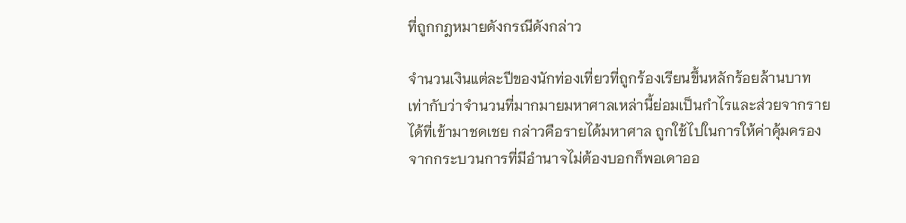ที่ถูกกฎหมายดังกรณีดังกล่าว

จำนวนเงินแต่ละปีของนักท่องเที่ยวที่ถูกร้องเรียนขึ้นหลักร้อยล้านบาท เท่ากับว่าจำนวนที่มากมายมหาศาลเหล่านี้ย่อมเป็นกำไรและส่วยจากรายได้ที่เข้ามาชดเชย กล่าวคือรายได้มหาศาล ถูกใช้ไปในการให้ค่าคุ้มครองจากกระบวนการที่มีอำนาจไม่ต้องบอกก็พอเดาออ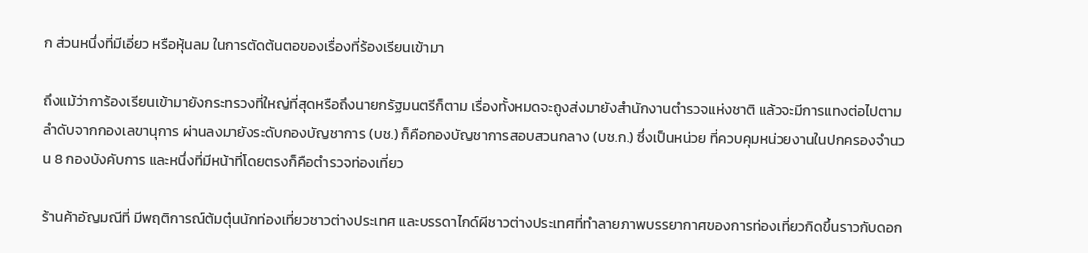ก ส่วนหนึ่งที่มีเอี่ยว หรือหุ้นลม ในการตัดต้นตอของเรื่องที่ร้องเรียนเข้ามา

ถึงแม้ว่าการ้องเรียนเข้ามายังกระทรวงที่ใหญ่ที่สุดหรือถึงนายกรัฐมนตรีก็ตาม เรื่องทั้งหมดจะถูงส่งมายังสำนักงานตำรวจแห่งชาติ แล้วจะมีการแทงต่อไปตามลำดับจากกองเลขานุการ ผ่านลงมายังระดับกองบัญชาการ (บช.) ก็คือกองบัญชาการสอบสวนกลาง (บช.ก.) ซึ่งเป็นหน่วย ที่ควบคุมหน่วยงานในปกครองจำนวน 8 กองบังคับการ และหนึ่งที่มีหน้าที่โดยตรงก็คือตำรวจท่องเที่ยว

ร้านค้าอัญมณีที่ มีพฤติการณ์ต้มตุ๋นนักท่องเที่ยวชาวต่างประเทศ และบรรดาไกด์ผีชาวต่างประเทศที่ทำลายภาพบรรยากาศของการท่องเที่ยวกิดขึ้นราวกับดอก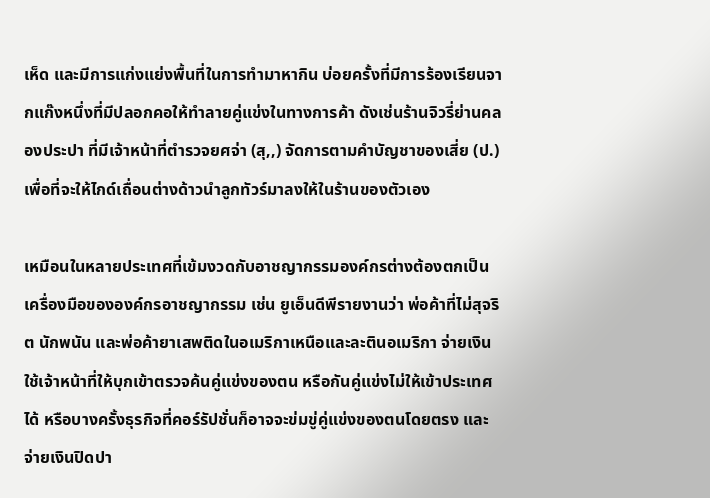เห็ด และมีการแก่งแย่งพื้นที่ในการทำมาหากิน บ่อยครั้งที่มีการร้องเรียนจากแก๊งหนึ่งที่มีปลอกคอให้ทำลายคู่แข่งในทางการค้า ดังเช่นร้านจิวรี่ย่านคลองประปา ที่มีเจ้าหน้าที่ตำรวจยศจ่า (สุ,,) จัดการตามคำบัญชาของเสี่ย (ป.) เพื่อที่จะให้ไกด์เถื่อนต่างด้าวนำลูกทัวร์มาลงให้ในร้านของตัวเอง

เหมือนในหลายประเทศที่เข้มงวดกับอาชญากรรมองค์กรต่างต้องตกเป็นเครื่องมือขององค์กรอาชญากรรม เช่น ยูเอ็นดีพีรายงานว่า พ่อค้าที่ไม่สุจริต นักพนัน และพ่อค้ายาเสพติดในอเมริกาเหนือและละตินอเมริกา จ่ายเงินใช้เจ้าหน้าที่ให้บุกเข้าตรวจค้นคู่แข่งของตน หรือกันคู่แข่งไม่ให้เข้าประเทศได้ หรือบางครั้งธุรกิจที่คอร์รัปชั่นก็อาจจะข่มขู่คู่แข่งของตนโดยตรง และจ่ายเงินปิดปา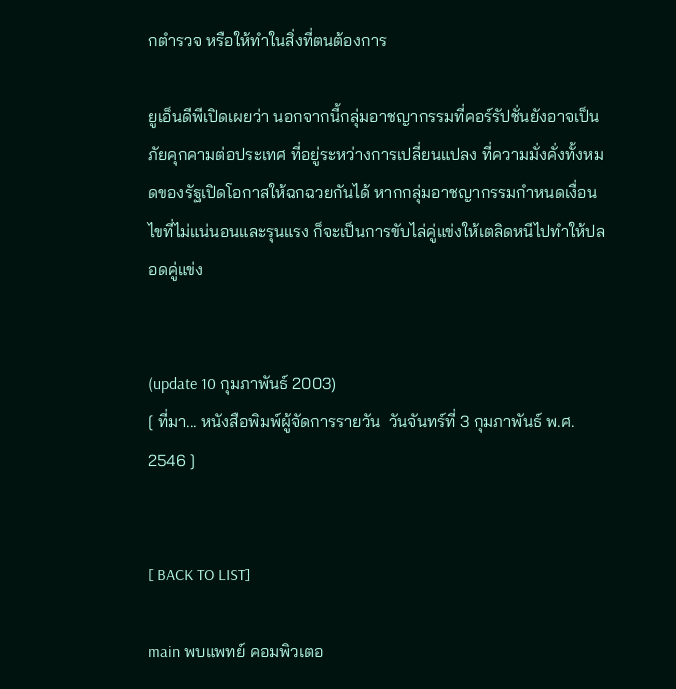กตำรวจ หรือให้ทำในสิ่งที่ตนต้องการ

ยูเอ็นดีพีเปิดเผยว่า นอกจากนี้กลุ่มอาชญากรรมที่คอร์รัปชั่นยังอาจเป็นภัยคุกคามต่อประเทศ ที่อยู่ระหว่างการเปลี่ยนแปลง ที่ความมั่งคั่งทั้งหมดของรัฐเปิดโอกาสให้ฉกฉวยกันได้ หากกลุ่มอาชญากรรมกำหนดเงื่อนไขที่ไม่แน่นอนและรุนแรง ก็จะเป็นการขับไล่คู่แข่งให้เตลิดหนีไปทำให้ปลอดคู่แข่ง


(update 10 กุมภาพันธ์ 2003)
[ ที่มา... หนังสือพิมพ์ผู้จัดการรายวัน  วันจันทร์ที่ 3 กุมภาพันธ์ พ.ศ. 2546 ]


[ BACK TO LIST]

main พบแพทย์ คอมพิวเตอ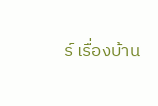ร์ เรื่องบ้าน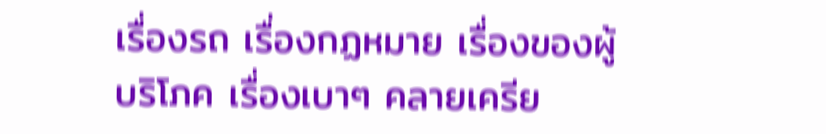เรื่องรถ เรื่องกฏหมาย เรื่องของผู้บริโภค เรื่องเบาๆ คลายเครีย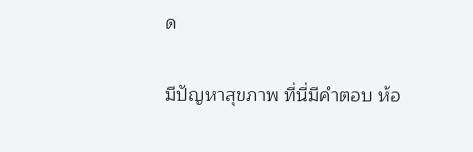ด

มีปัญหาสุขภาพ ที่นี่มีคำตอบ ห้อ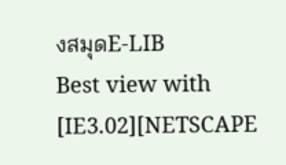งสมุดE-LIB
Best view with [IE3.02][NETSCAPE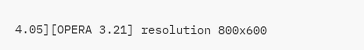4.05][OPERA 3.21] resolution 800x600